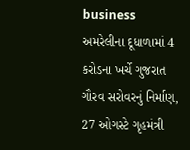business
અમરેલીના દૂધાળામાં 4 કરોડના ખર્ચે ગુજરાત ગૌરવ સરોવરનું નિર્માણ, 27 ઓગસ્ટે ગૃહમંત્રી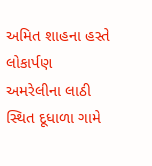અમિત શાહના હસ્તે લોકાર્પણ
અમરેલીના લાઠી સ્થિત દૂધાળા ગામે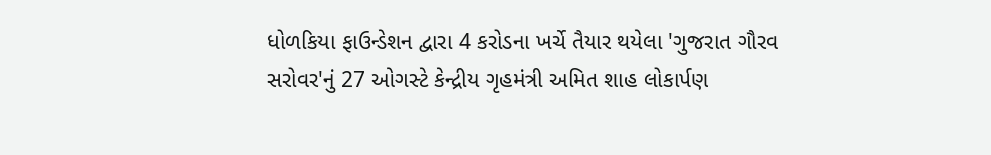ધોળકિયા ફાઉન્ડેશન દ્વારા 4 કરોડના ખર્ચે તૈયાર થયેલા 'ગુજરાત ગૌરવ સરોવર'નું 27 ઓગસ્ટે કેન્દ્રીય ગૃહમંત્રી અમિત શાહ લોકાર્પણ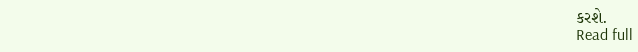કરશે.
Read full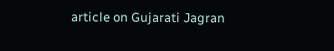article on Gujarati Jagran